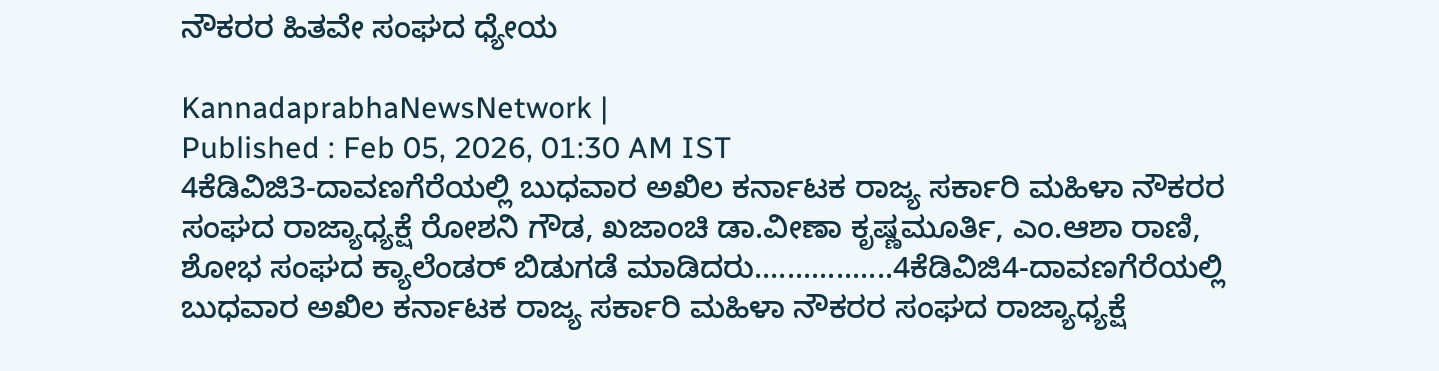ನೌಕರರ ಹಿತವೇ ಸಂಘದ ಧ್ಯೇಯ

KannadaprabhaNewsNetwork |
Published : Feb 05, 2026, 01:30 AM IST
4ಕೆಡಿವಿಜಿ3-ದಾವಣಗೆರೆಯಲ್ಲಿ ಬುಧವಾರ ಅಖಿಲ ಕರ್ನಾಟಕ ರಾಜ್ಯ ಸರ್ಕಾರಿ ಮಹಿಳಾ ನೌಕರರ ಸಂಘದ ರಾಜ್ಯಾಧ್ಯಕ್ಷೆ ರೋಶನಿ ಗೌಡ, ಖಜಾಂಚಿ ಡಾ.ವೀಣಾ ಕೃಷ್ಣಮೂರ್ತಿ, ಎಂ.ಆಶಾ ರಾಣಿ, ಶೋಭ ಸಂಘದ ಕ್ಯಾಲೆಂಡರ್ ಬಿಡುಗಡೆ ಮಾಡಿದರು.................4ಕೆಡಿವಿಜಿ4-ದಾವಣಗೆರೆಯಲ್ಲಿ ಬುಧವಾರ ಅಖಿಲ ಕರ್ನಾಟಕ ರಾಜ್ಯ ಸರ್ಕಾರಿ ಮಹಿಳಾ ನೌಕರರ ಸಂಘದ ರಾಜ್ಯಾಧ್ಯಕ್ಷೆ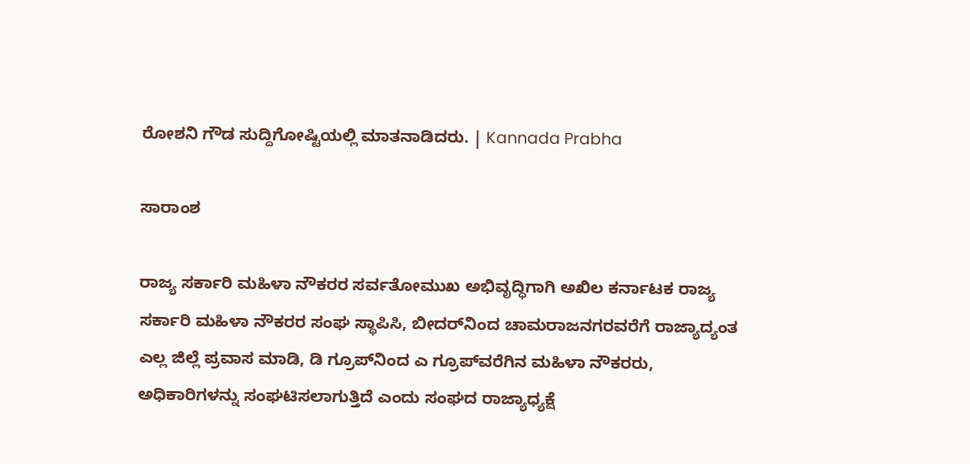ರೋಶನಿ ಗೌಡ ಸುದ್ದಿಗೋಷ್ಟಿಯಲ್ಲಿ ಮಾತನಾಡಿದರು. | Kannada Prabha

ಸಾರಾಂಶ

ರಾಜ್ಯ ಸರ್ಕಾರಿ ಮಹಿಳಾ ನೌಕರರ ಸರ್ವತೋಮುಖ ಅಭಿವೃದ್ಧಿಗಾಗಿ ಅಖಿಲ ಕರ್ನಾಟಕ ರಾಜ್ಯ ಸರ್ಕಾರಿ ಮಹಿಳಾ ನೌಕರರ ಸಂಘ ಸ್ಥಾಪಿಸಿ, ಬೀದರ್‌ನಿಂದ ಚಾಮರಾಜನಗರವರೆಗೆ ರಾಜ್ಯಾದ್ಯಂತ ಎಲ್ಲ ಜಿಲ್ಲೆ ಪ್ರವಾಸ ಮಾಡಿ, ಡಿ ಗ್ರೂಪ್‌ನಿಂದ ಎ ಗ್ರೂಪ್‌ವರೆಗಿನ ಮಹಿಳಾ ನೌಕರರು, ಅಧಿಕಾರಿಗಳನ್ನು ಸಂಘಟಿಸಲಾಗುತ್ತಿದೆ ಎಂದು ಸಂಘದ ರಾಜ್ಯಾಧ್ಯಕ್ಷೆ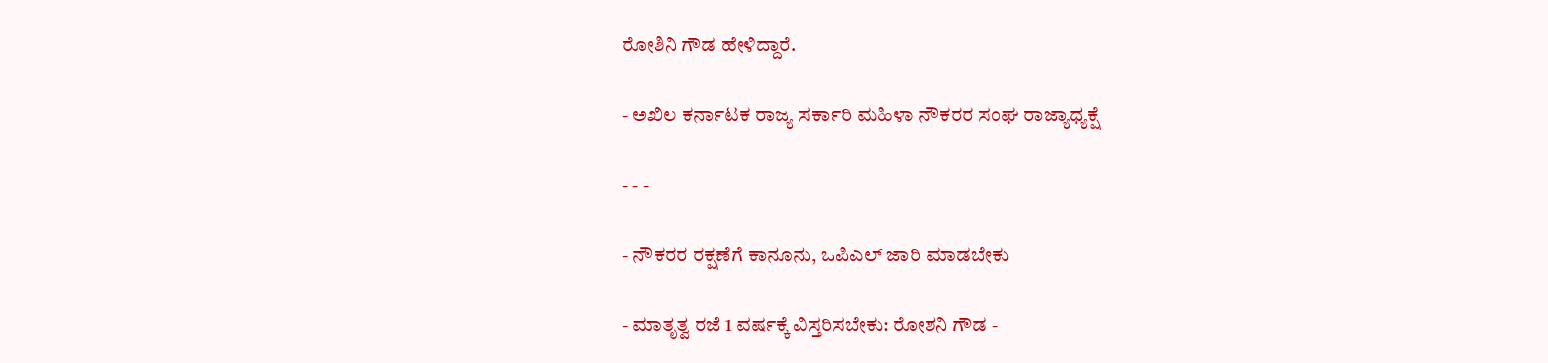ರೋಶಿನಿ ಗೌಡ ಹೇಳಿದ್ದಾರೆ.

- ಅಖಿಲ ಕರ್ನಾಟಕ ರಾಜ್ಯ ಸರ್ಕಾರಿ ಮಹಿಳಾ ನೌಕರರ ಸಂಘ ರಾಜ್ಯಾಧ್ಯಕ್ಷೆ

- - -

- ನೌಕರರ ರಕ್ಷಣೆಗೆ ಕಾನೂನು, ಒಪಿಎಲ್‌ ಜಾರಿ ಮಾಡಬೇಕು

- ಮಾತೃತ್ವ ರಜೆ 1 ವರ್ಷಕ್ಕೆ ವಿಸ್ತರಿಸಬೇಕು: ರೋಶನಿ ಗೌಡ -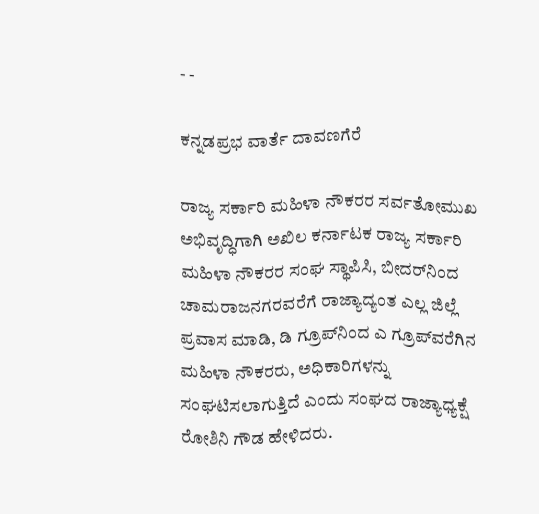- -

ಕನ್ನಡಪ್ರಭ ವಾರ್ತೆ ದಾವಣಗೆರೆ

ರಾಜ್ಯ ಸರ್ಕಾರಿ ಮಹಿಳಾ ನೌಕರರ ಸರ್ವತೋಮುಖ ಅಭಿವೃದ್ಧಿಗಾಗಿ ಅಖಿಲ ಕರ್ನಾಟಕ ರಾಜ್ಯ ಸರ್ಕಾರಿ ಮಹಿಳಾ ನೌಕರರ ಸಂಘ ಸ್ಥಾಪಿಸಿ, ಬೀದರ್‌ನಿಂದ ಚಾಮರಾಜನಗರವರೆಗೆ ರಾಜ್ಯಾದ್ಯಂತ ಎಲ್ಲ ಜಿಲ್ಲೆ ಪ್ರವಾಸ ಮಾಡಿ, ಡಿ ಗ್ರೂಪ್‌ನಿಂದ ಎ ಗ್ರೂಪ್‌ವರೆಗಿನ ಮಹಿಳಾ ನೌಕರರು, ಅಧಿಕಾರಿಗಳನ್ನು ಸಂಘಟಿಸಲಾಗುತ್ತಿದೆ ಎಂದು ಸಂಘದ ರಾಜ್ಯಾಧ್ಯಕ್ಷೆ ರೋಶಿನಿ ಗೌಡ ಹೇಳಿದರು.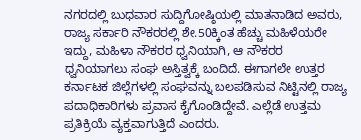ನಗರದಲ್ಲಿ ಬುಧವಾರ ಸುದ್ದಿಗೋಷ್ಠಿಯಲ್ಲಿ ಮಾತನಾಡಿದ ಅವರು, ರಾಜ್ಯ ಸರ್ಕಾರಿ ನೌಕರರಲ್ಲಿ ಶೇ.50ಕ್ಕಿಂತ ಹೆಚ್ಚು ಮಹಿಳೆಯರೇ ಇದ್ದು, ಮಹಿಳಾ ನೌಕರರ ಧ್ವನಿಯಾಗಿ, ಆ ನೌಕರರ ಧ್ವನಿಯಾಗಲು ಸಂಘ ಅಸ್ತಿತ್ವಕ್ಕೆ ಬಂದಿದೆ. ಈಗಾಗಲೇ ಉತ್ತರ ಕರ್ನಾಟಕ ಜಿಲ್ಲೆಗಳಲ್ಲಿ ಸಂಘವನ್ನು ಬಲಪಡಿಸುವ ನಿಟ್ಟಿನಲ್ಲಿ ರಾಜ್ಯ ಪದಾಧಿಕಾರಿಗಳು ಪ್ರವಾಸ ಕೈಗೊಂಡಿದ್ದೇವೆ. ಎಲ್ಲೆಡೆ ಉತ್ತಮ ಪ್ರತಿಕ್ರಿಯೆ ವ್ಯಕ್ತವಾಗುತ್ತಿದೆ ಎಂದರು.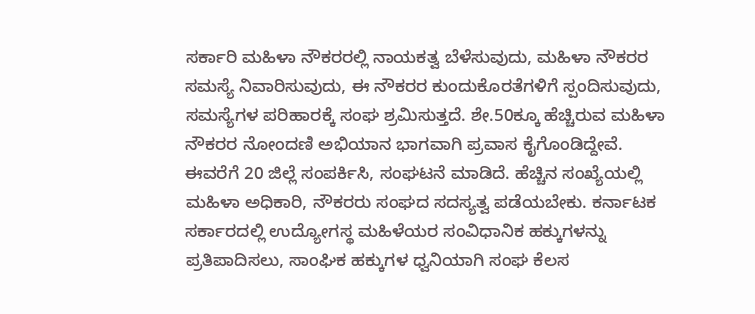ಸರ್ಕಾರಿ ಮಹಿಳಾ ನೌಕರರಲ್ಲಿ ನಾಯಕತ್ವ ಬೆಳೆಸುವುದು, ಮಹಿಳಾ ನೌಕರರ ಸಮಸ್ಯೆ ನಿವಾರಿಸುವುದು, ಈ ನೌಕರರ ಕುಂದುಕೊರತೆಗಳಿಗೆ ಸ್ಪಂದಿಸುವುದು, ಸಮಸ್ಯೆಗಳ ಪರಿಹಾರಕ್ಕೆ ಸಂಘ ಶ್ರಮಿಸುತ್ತದೆ. ಶೇ.50ಕ್ಕೂ ಹೆಚ್ಚಿರುವ ಮಹಿಳಾ ನೌಕರರ ನೋಂದಣಿ ಅಭಿಯಾನ ಭಾಗವಾಗಿ ಪ್ರವಾಸ ಕೈಗೊಂಡಿದ್ದೇವೆ. ಈವರೆಗೆ 20 ಜಿಲ್ಲೆ ಸಂಪರ್ಕಿಸಿ, ಸಂಘಟನೆ ಮಾಡಿದೆ. ಹೆಚ್ಚಿನ ಸಂಖ್ಯೆಯಲ್ಲಿ ಮಹಿಳಾ ಅಧಿಕಾರಿ, ನೌಕರರು ಸಂಘದ ಸದಸ್ಯತ್ವ ಪಡೆಯಬೇಕು. ಕರ್ನಾಟಕ ಸರ್ಕಾರದಲ್ಲಿ ಉದ್ಯೋಗಸ್ಥ ಮಹಿಳೆಯರ ಸಂವಿಧಾನಿಕ ಹಕ್ಕುಗಳನ್ನು ಪ್ರತಿಪಾದಿಸಲು, ಸಾಂಘಿಕ ಹಕ್ಕುಗಳ ಧ್ವನಿಯಾಗಿ ಸಂಘ ಕೆಲಸ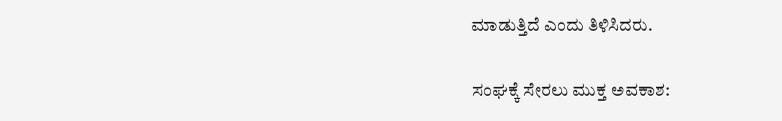ಮಾಡುತ್ತಿದೆ ಎಂದು ತಿಳಿಸಿದರು.

ಸಂಘಕ್ಕೆ ಸೇರಲು ಮುಕ್ತ ಅವಕಾಶ: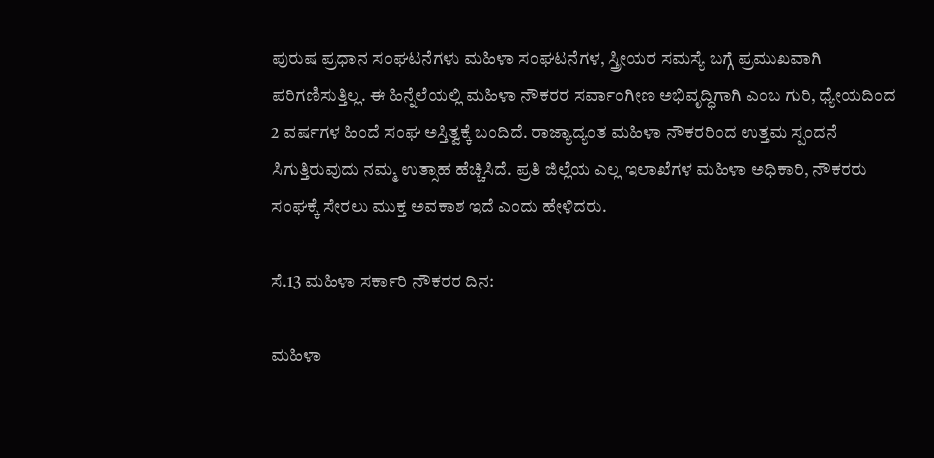ಪುರುಷ ಪ್ರಧಾನ ಸಂಘಟನೆಗಳು ಮಹಿಳಾ ಸಂಘಟನೆಗಳ, ಸ್ತ್ರೀಯರ ಸಮಸ್ಯೆ ಬಗ್ಗೆ ಪ್ರಮುಖವಾಗಿ ಪರಿಗಣಿಸುತ್ತಿಲ್ಲ. ಈ ಹಿನ್ನೆಲೆಯಲ್ಲಿ ಮಹಿಳಾ ನೌಕರರ ಸರ್ವಾಂಗೀಣ ಅಭಿವೃದ್ಧಿಗಾಗಿ ಎಂಬ ಗುರಿ, ಧ್ಯೇಯದಿಂದ 2 ವರ್ಷಗಳ ಹಿಂದೆ ಸಂಘ ಅಸ್ತಿತ್ವಕ್ಕೆ ಬಂದಿದೆ. ರಾಜ್ಯಾದ್ಯಂತ ಮಹಿಳಾ ನೌಕರರಿಂದ ಉತ್ತಮ ಸ್ಪಂದನೆ ಸಿಗುತ್ತಿರುವುದು ನಮ್ಮ ಉತ್ಸಾಹ ಹೆಚ್ಚಿಸಿದೆ. ಪ್ರತಿ ಜಿಲ್ಲೆಯ ಎಲ್ಲ ಇಲಾಖೆಗಳ ಮಹಿಳಾ ಅಧಿಕಾರಿ, ನೌಕರರು ಸಂಘಕ್ಕೆ ಸೇರಲು ಮುಕ್ತ ಅವಕಾಶ ಇದೆ ಎಂದು ಹೇಳಿದರು.

ಸೆ.13 ಮಹಿಳಾ ಸರ್ಕಾರಿ ನೌಕರರ ದಿನ:

ಮಹಿಳಾ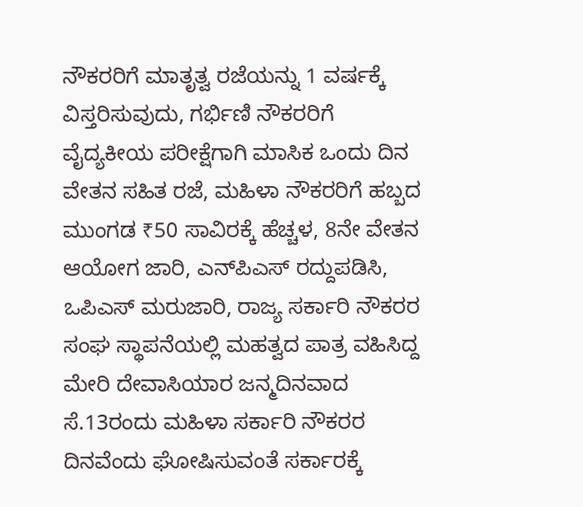ನೌಕರರಿಗೆ ಮಾತೃತ್ವ ರಜೆಯನ್ನು 1 ವರ್ಷಕ್ಕೆ ವಿಸ್ತರಿಸುವುದು, ಗರ್ಭಿಣಿ ನೌಕರರಿಗೆ ವೈದ್ಯಕೀಯ ಪರೀಕ್ಷೆಗಾಗಿ ಮಾಸಿಕ ಒಂದು ದಿನ ವೇತನ ಸಹಿತ ರಜೆ, ಮಹಿಳಾ ನೌಕರರಿಗೆ ಹಬ್ಬದ ಮುಂಗಡ ₹50 ಸಾವಿರಕ್ಕೆ ಹೆಚ್ಚಳ, 8ನೇ ವೇತನ ಆಯೋಗ ಜಾರಿ, ಎನ್‌ಪಿಎಸ್‌ ರದ್ದುಪಡಿಸಿ, ಒಪಿಎಸ್ ಮರುಜಾರಿ, ರಾಜ್ಯ ಸರ್ಕಾರಿ ನೌಕರರ ಸಂಘ ಸ್ಥಾಪನೆಯಲ್ಲಿ ಮಹತ್ವದ ಪಾತ್ರ ವಹಿಸಿದ್ದ ಮೇರಿ ದೇವಾಸಿಯಾರ ಜನ್ಮದಿನವಾದ ಸೆ.13ರಂದು ಮಹಿಳಾ ಸರ್ಕಾರಿ ನೌಕರರ ದಿನವೆಂದು ಘೋಷಿಸುವಂತೆ ಸರ್ಕಾರಕ್ಕೆ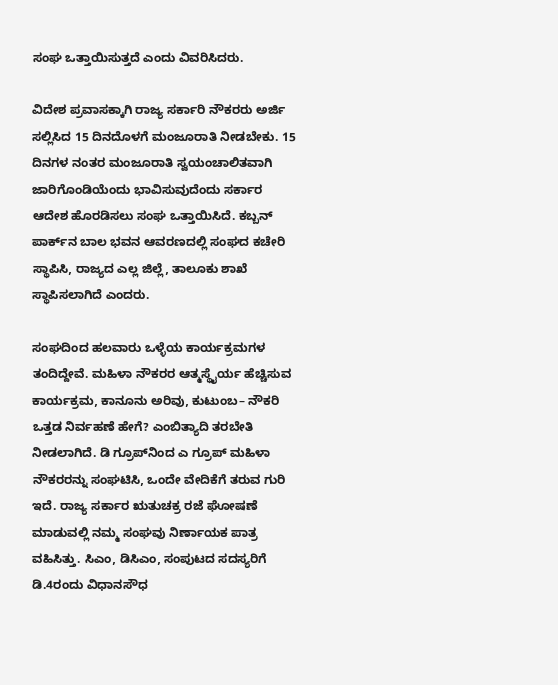ಸಂಘ ಒತ್ತಾಯಿಸುತ್ತದೆ ಎಂದು ವಿವರಿಸಿದರು.

ವಿದೇಶ ಪ್ರವಾಸಕ್ಕಾಗಿ ರಾಜ್ಯ ಸರ್ಕಾರಿ ನೌಕರರು ಅರ್ಜಿ ಸಲ್ಲಿಸಿದ 15 ದಿನದೊಳಗೆ ಮಂಜೂರಾತಿ ನೀಡಬೇಕು. 15 ದಿನಗಳ ನಂತರ ಮಂಜೂರಾತಿ ಸ್ವಯಂಚಾಲಿತವಾಗಿ ಜಾರಿಗೊಂಡಿಯೆಂದು ಭಾವಿಸುವುದೆಂದು ಸರ್ಕಾರ ಆದೇಶ ಹೊರಡಿಸಲು ಸಂಘ ಒತ್ತಾಯಿಸಿದೆ. ಕಬ್ಬನ್ ಪಾರ್ಕ್‌ನ ಬಾಲ ಭವನ ಆವರಣದಲ್ಲಿ ಸಂಘದ ಕಚೇರಿ ಸ್ಥಾಪಿಸಿ, ರಾಜ್ಯದ ಎಲ್ಲ ಜಿಲ್ಲೆ, ತಾಲೂಕು ಶಾಖೆ ಸ್ಥಾಪಿಸಲಾಗಿದೆ ಎಂದರು.

ಸಂಘದಿಂದ ಹಲವಾರು ಒಳ್ಳೆಯ ಕಾರ್ಯಕ್ರಮಗಳ ತಂದಿದ್ದೇವೆ. ಮಹಿಳಾ ನೌಕರರ ಆತ್ಮಸ್ಥೈರ್ಯ ಹೆಚ್ಚಿಸುವ ಕಾರ್ಯಕ್ರಮ, ಕಾನೂನು ಅರಿವು, ಕುಟುಂಬ– ನೌಕರಿ ಒತ್ತಡ ನಿರ್ವಹಣೆ ಹೇಗೆ? ಎಂಬಿತ್ಯಾದಿ ತರಬೇತಿ ನೀಡಲಾಗಿದೆ. ಡಿ ಗ್ರೂಪ್‌ನಿಂದ ಎ ಗ್ರೂಪ್‌ ಮಹಿಳಾ ನೌಕರರನ್ನು ಸಂಘಟಿಸಿ, ಒಂದೇ ವೇದಿಕೆಗೆ ತರುವ ಗುರಿ ಇದೆ. ರಾಜ್ಯ ಸರ್ಕಾರ ಋತುಚಕ್ರ ರಜೆ ಘೋಷಣೆ ಮಾಡುವಲ್ಲಿ ನಮ್ಮ ಸಂಘವು ನಿರ್ಣಾಯಕ ಪಾತ್ರ ವಹಿಸಿತ್ತು. ಸಿಎಂ, ಡಿಸಿಎಂ, ಸಂಪುಟದ ಸದಸ್ಯರಿಗೆ ಡಿ.4ರಂದು ವಿಧಾನಸೌಧ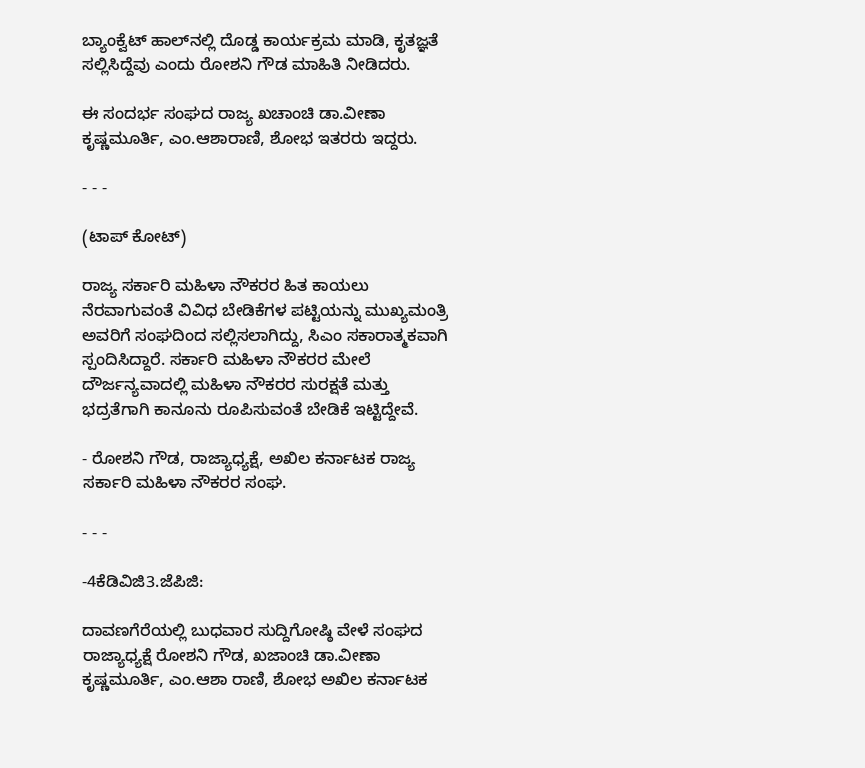ಬ್ಯಾಂಕ್ವೆಟ್‌ ಹಾಲ್‌ನಲ್ಲಿ ದೊಡ್ಡ ಕಾರ್ಯಕ್ರಮ ಮಾಡಿ, ಕೃತಜ್ಞತೆ ಸಲ್ಲಿಸಿದ್ದೆವು ಎಂದು ರೋಶನಿ ಗೌಡ ಮಾಹಿತಿ ನೀಡಿದರು.

ಈ ಸಂದರ್ಭ ಸಂಘದ ರಾಜ್ಯ ಖಚಾಂಚಿ ಡಾ.ವೀಣಾ ಕೃಷ್ಣಮೂರ್ತಿ, ಎಂ.ಆಶಾರಾಣಿ, ಶೋಭ ಇತರರು ಇದ್ದರು.

- - -

(ಟಾಪ್‌ ಕೋಟ್‌)

ರಾಜ್ಯ ಸರ್ಕಾರಿ ಮಹಿಳಾ ನೌಕರರ ಹಿತ ಕಾಯಲು ನೆರವಾಗುವಂತೆ ವಿವಿಧ ಬೇಡಿಕೆಗಳ ಪಟ್ಟಿಯನ್ನು ಮುಖ್ಯಮಂತ್ರಿ ಅವರಿಗೆ ಸಂಘದಿಂದ ಸಲ್ಲಿಸಲಾಗಿದ್ದು, ಸಿಎಂ ಸಕಾರಾತ್ಮಕವಾಗಿ ಸ್ಪಂದಿಸಿದ್ದಾರೆ. ಸರ್ಕಾರಿ ಮಹಿಳಾ ನೌಕರರ ಮೇಲೆ ದೌರ್ಜನ್ಯವಾದಲ್ಲಿ ಮಹಿಳಾ ನೌಕರರ ಸುರಕ್ಷತೆ ಮತ್ತು ಭದ್ರತೆಗಾಗಿ ಕಾನೂನು ರೂಪಿಸುವಂತೆ ಬೇಡಿಕೆ ಇಟ್ಟಿದ್ದೇವೆ.

- ರೋಶನಿ ಗೌಡ, ರಾಜ್ಯಾಧ್ಯಕ್ಷೆ, ಅಖಿಲ ಕರ್ನಾಟಕ ರಾಜ್ಯ ಸರ್ಕಾರಿ ಮಹಿಳಾ ನೌಕರರ ಸಂಘ.

- - -

-4ಕೆಡಿವಿಜಿ3.ಜೆಪಿಜಿ:

ದಾವಣಗೆರೆಯಲ್ಲಿ ಬುಧವಾರ ಸುದ್ದಿಗೋಷ್ಠಿ ವೇಳೆ ಸಂಘದ ರಾಜ್ಯಾಧ್ಯಕ್ಷೆ ರೋಶನಿ ಗೌಡ, ಖಜಾಂಚಿ ಡಾ.ವೀಣಾ ಕೃಷ್ಣಮೂರ್ತಿ, ಎಂ.ಆಶಾ ರಾಣಿ, ಶೋಭ ಅಖಿಲ ಕರ್ನಾಟಕ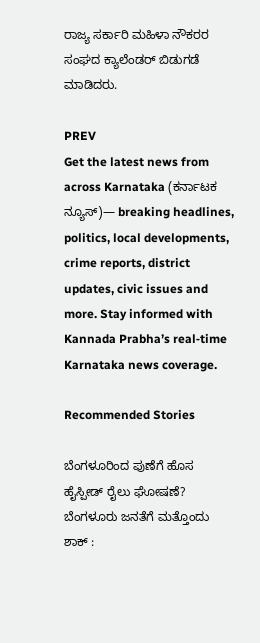ರಾಜ್ಯ ಸರ್ಕಾರಿ ಮಹಿಳಾ ನೌಕರರ ಸಂಘದ ಕ್ಯಾಲೆಂಡರ್ ಬಿಡುಗಡೆ ಮಾಡಿದರು.

PREV
Get the latest news from across Karnataka (ಕರ್ನಾಟಕ ನ್ಯೂಸ್)— breaking headlines, politics, local developments, crime reports, district updates, civic issues and more. Stay informed with Kannada Prabha’s real‑time Karnataka news coverage.

Recommended Stories

ಬೆಂಗಳೂರಿಂದ ಪುಣೆಗೆ ಹೊಸ ಹೈಸ್ಪೀಡ್‌ ರೈಲು ಘೋಷಣೆ?
ಬೆಂಗಳೂರು ಜನತೆಗೆ ಮತ್ತೊಂದು ಶಾಕ್ :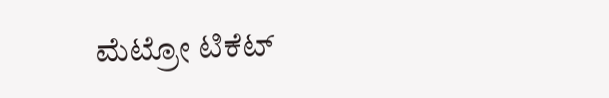ಮೆಟ್ರೋ ಟಿಕೆಟ್‌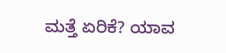ಮತ್ತೆ ಏರಿಕೆ? ಯಾವ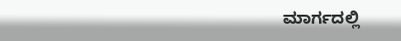ಮಾರ್ಗದಲ್ಲಿ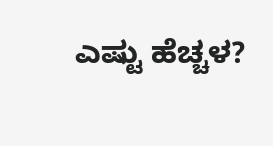ಎಷ್ಟು ಹೆಚ್ಚಳ?